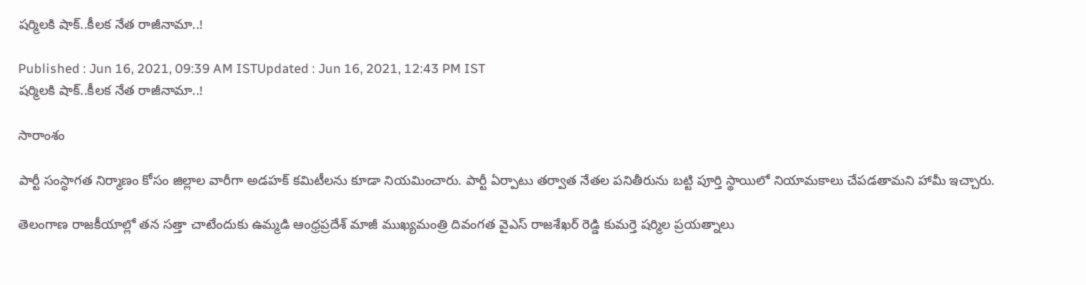షర్మిలకి షాక్..కీలక నేత రాజీనామా..!

Published : Jun 16, 2021, 09:39 AM ISTUpdated : Jun 16, 2021, 12:43 PM IST
షర్మిలకి షాక్..కీలక నేత రాజీనామా..!

సారాంశం

పార్టీ సంస్ధాగత నిర్మాణం కోసం జిల్లాల వారీగా అడహక్‌ కమిటీలను కూడా నియమించారు. పార్టీ ఏర్పాటు తర్వాత నేతల పనితీరును బట్టి పూర్తి స్థాయిలో నియామకాలు చేపడతామని హామీ ఇచ్చారు.

తెలంగాణ రాజకీయాల్లో తన సత్తా చాటేందుకు ఉమ్మడి ఆంధ్రప్రదేశ్ మాజీ ముఖ్యమంత్రి దివంగత వైఎస్ రాజశేఖర్ రెడ్డి కుమర్తె షర్మిల ప్రయత్నాలు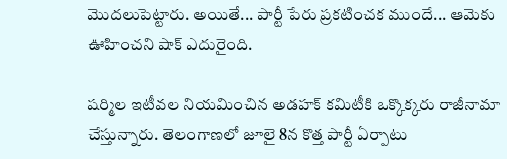మొదలుపెట్టారు. అయితే... పార్టీ పేరు ప్రకటించక ముందే... ఆమెకు ఊహించని షాక్ ఎదురైంది.

షర్మిల ఇటీవల నియమించిన అడహక్‌ కమిటీకి ఒక్కొక్కరు రాజీనామా చేస్తున్నారు. తెలంగాణలో జూలై 8న కొత్త పార్టీ ఏర్పాటు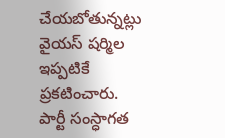చేయబోతున్నట్లు వైయస్‌ షర్మిల ఇప్పటికే ప్రకటించారు. పార్టీ సంస్ధాగత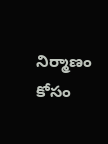నిర్మాణం కోసం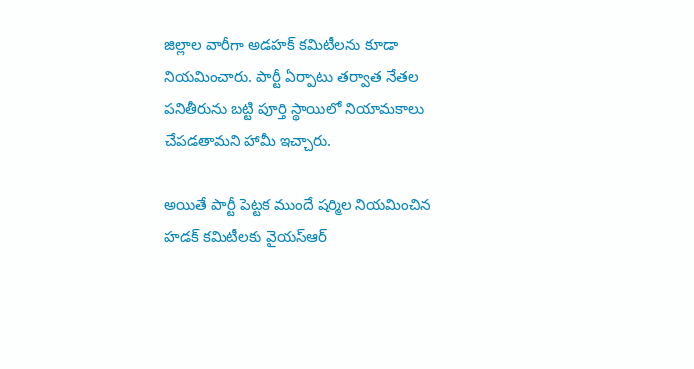జిల్లాల వారీగా అడహక్‌ కమిటీలను కూడా నియమించారు. పార్టీ ఏర్పాటు తర్వాత నేతల పనితీరును బట్టి పూర్తి స్థాయిలో నియామకాలు చేపడతామని హామీ ఇచ్చారు.

అయితే పార్టీ పెట్టక ముందే షర్మిల నియమించిన హడక్ కమిటీలకు వైయస్‌ఆర్‌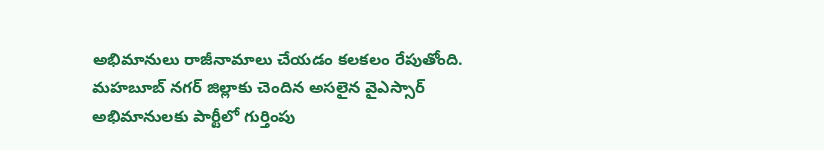అభిమానులు రాజీనామాలు చేయడం కలకలం రేపుతోంది. మహబూబ్ నగర్ జిల్లాకు చెందిన అసలైన వైఎస్సార్ అభిమానులకు పార్టీలో గుర్తింపు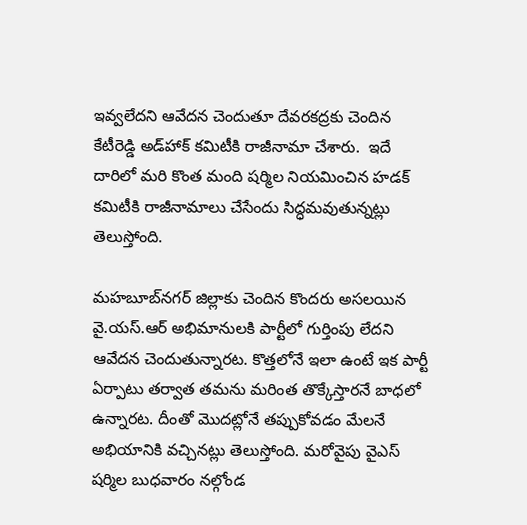ఇవ్వలేదని ఆవేదన చెందుతూ దేవరకద్రకు చెందిన కేటీరెడ్డి అడ్‌హాక్ కమిటీకి రాజీనామా చేశారు.  ఇదే దారిలో మరి కొంత మంది షర్మిల నియమించిన హడక్ కమిటీకి రాజీనామాలు చేసేందు సిద్ధమవుతున్నట్లు తెలుస్తోంది.

మ‌హ‌బూబ్‌న‌గ‌ర్ జిల్లాకు చెందిన కొందరు అసలయిన వై.యస్.ఆర్ అభిమానులకి పార్టీలో గుర్తింపు లేదని ఆవేదన చెందుతున్నారట. కొత్తలోనే ఇలా ఉంటే ఇక పార్టీ ఏర్పాటు తర్వాత తమను మరింత తొక్కేస్తారనే బాధలో ఉన్నారట. దీంతో మొదట్లోనే తప్పుకోవడం మేలనే అభియానికి వచ్చినట్లు తెలుస్తోంది. మరోవైపు వైఎస్ షర్మిల బుధ‌వారం నల్గోండ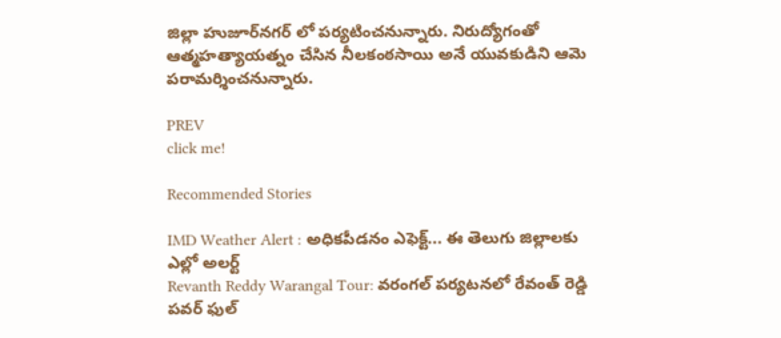జిల్లా హుజూర్‌నగర్ లో పర్యటించనున్నారు. నిరుద్యోగంతో ఆత్మహత్యాయత్నం చేసిన‌ నీలకంఠసాయి అనే యువకుడిని ఆమె పరామర్శించనున్నారు.

PREV
click me!

Recommended Stories

IMD Weather Alert : అధికపీడనం ఎఫెక్ట్... ఈ తెలుగు జిల్లాలకు ఎల్లో అలర్ట్
Revanth Reddy Warangal Tour: వరంగల్ పర్యటనలో రేవంత్ రెడ్డి పవర్ ఫుల్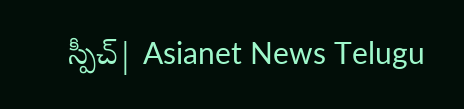స్పీచ్| Asianet News Telugu